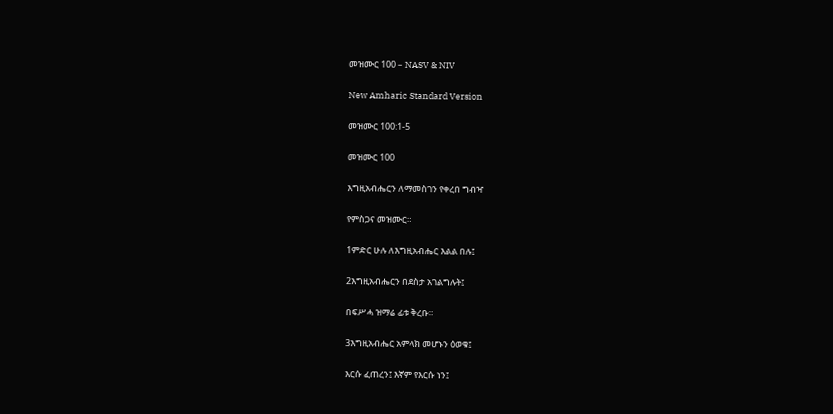መዝሙር 100 – NASV & NIV

New Amharic Standard Version

መዝሙር 100:1-5

መዝሙር 100

እግዚአብሔርን ለማመስገን የቀረበ ግብዣ

የምስጋና መዝሙር።

1ምድር ሁሉ ለእግዚአብሔር እልል በሉ፤

2እግዚአብሔርን በደስታ አገልግሉት፤

በፍሥሓ ዝማሬ ፊቱ ቅረቡ።

3እግዚአብሔር አምላክ መሆኑን ዕወቁ፤

እርሱ ፈጠረን፤ እኛም የእርሱ ነን፤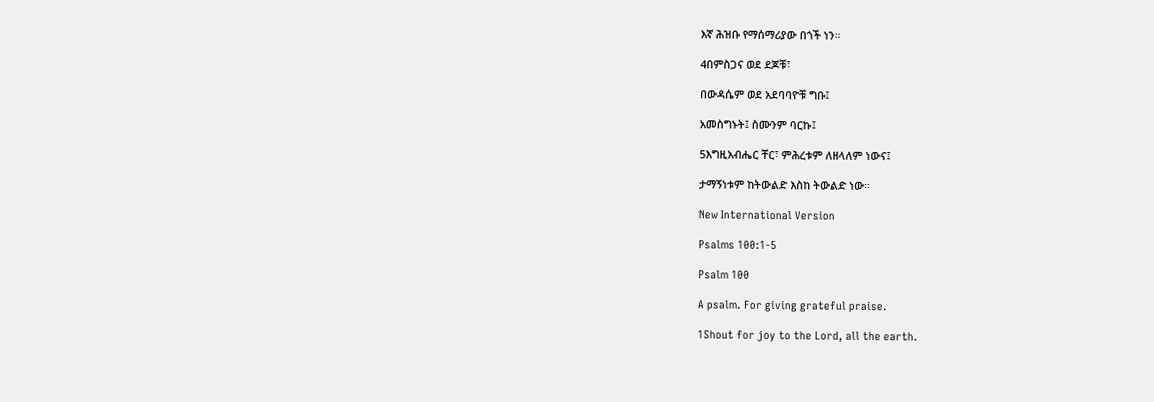እኛ ሕዝቡ የማሰማሪያው በጎች ነን።

4በምስጋና ወደ ደጆቹ፣

በውዳሴም ወደ አደባባዮቹ ግቡ፤

አመስግኑት፤ ስሙንም ባርኩ፤

5እግዚአብሔር ቸር፣ ምሕረቱም ለዘላለም ነውና፤

ታማኝነቱም ከትውልድ እስከ ትውልድ ነው።

New International Version

Psalms 100:1-5

Psalm 100

A psalm. For giving grateful praise.

1Shout for joy to the Lord, all the earth.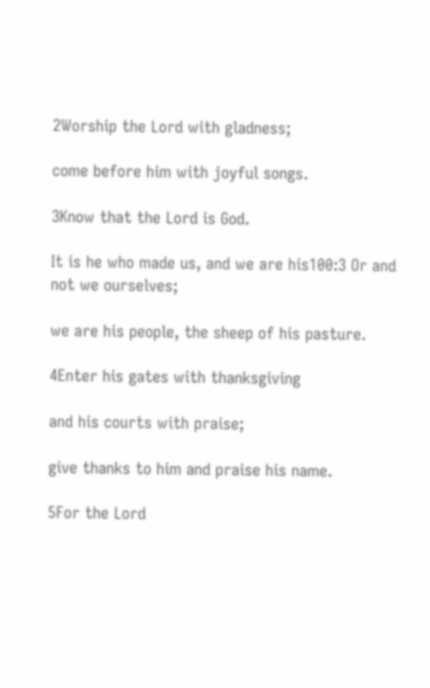2Worship the Lord with gladness;

come before him with joyful songs.

3Know that the Lord is God.

It is he who made us, and we are his100:3 Or and not we ourselves;

we are his people, the sheep of his pasture.

4Enter his gates with thanksgiving

and his courts with praise;

give thanks to him and praise his name.

5For the Lord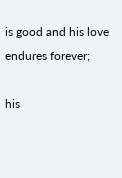is good and his love endures forever;

his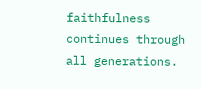faithfulness continues through all generations.